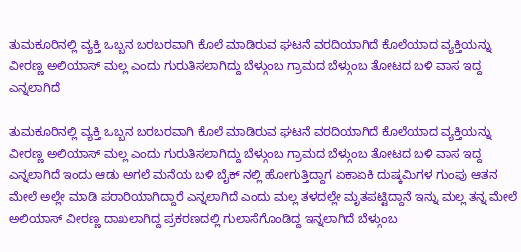ತುಮಕೂರಿನಲ್ಲಿ ವ್ಯಕ್ತಿ ಒಬ್ಬನ ಬರಬರವಾಗಿ ಕೊಲೆ ಮಾಡಿರುವ ಘಟನೆ ವರದಿಯಾಗಿದೆ ಕೊಲೆಯಾದ ವ್ಯಕ್ತಿಯನ್ನು ವೀರಣ್ಣ ಅಲಿಯಾಸ್ ಮಲ್ಲ ಎಂದು ಗುರುತಿಸಲಾಗಿದ್ದು ಬೆಳ್ಗುಂಬ ಗ್ರಾಮದ ಬೆಳ್ಗುಂಬ ತೋಟದ ಬಳಿ ವಾಸ ಇದ್ದ ಎನ್ನಲಾಗಿದೆ

ತುಮಕೂರಿನಲ್ಲಿ ವ್ಯಕ್ತಿ ಒಬ್ಬನ ಬರಬರವಾಗಿ ಕೊಲೆ ಮಾಡಿರುವ ಘಟನೆ ವರದಿಯಾಗಿದೆ ಕೊಲೆಯಾದ ವ್ಯಕ್ತಿಯನ್ನು ವೀರಣ್ಣ ಅಲಿಯಾಸ್ ಮಲ್ಲ ಎಂದು ಗುರುತಿಸಲಾಗಿದ್ದು ಬೆಳ್ಗುಂಬ ಗ್ರಾಮದ ಬೆಳ್ಗುಂಬ ತೋಟದ ಬಳಿ ವಾಸ ಇದ್ದ ಎನ್ನಲಾಗಿದೆ ಇಂದು ಆಡು ಅಗಲೆ ಮನೆಯ ಬಳಿ ಬೈಕ್ ನಲ್ಲಿ ಹೋಗುತ್ತಿದ್ದಾಗ ಏಕಾಏಕಿ ದುಷ್ಕಮಿಗಳ ಗುಂಪು ಆತನ ಮೇಲೆ ಅಲ್ಲೇ ಮಾಡಿ ಪರಾರಿಯಾಗಿದ್ದಾರೆ ಎನ್ನಲಾಗಿದೆ ಎಂದು ಮಲ್ಲ ತಳದಲ್ಲೇ ಮೃತಪಟ್ಟಿದ್ದಾನೆ ಇನ್ನು ಮಲ್ಲ ತನ್ನ ಮೇಲೆ ಅಲಿಯಾಸ್ ವೀರಣ್ಣ ದಾಖಲಾಗಿದ್ದ ಪ್ರಕರಣದಲ್ಲಿ ಗುಲಾಸೆಗೊಂಡಿದ್ದ ಇನ್ನಲಾಗಿದೆ ಬೆಳ್ಗುಂಬ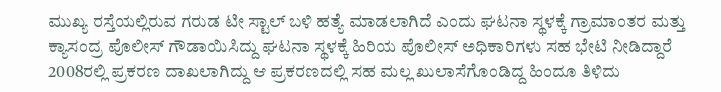ಮುಖ್ಯ ರಸ್ತೆಯಲ್ಲಿರುವ ಗರುಡ ಟೀ ಸ್ಟಾಲ್ ಬಳಿ ಹತ್ಯೆ ಮಾಡಲಾಗಿದೆ ಎಂದು ಘಟನಾ ಸ್ಥಳಕ್ಕೆ ಗ್ರಾಮಾಂತರ ಮತ್ತು ಕ್ಯಾಸಂದ್ರ ಪೊಲೀಸ್ ಗೌಡಾಯಿಸಿದ್ದು ಘಟನಾ ಸ್ಥಳಕ್ಕೆ ಹಿರಿಯ ಪೊಲೀಸ್ ಅಧಿಕಾರಿಗಳು ಸಹ ಭೇಟಿ ನೀಡಿದ್ದಾರೆ 2008ರಲ್ಲಿ ಪ್ರಕರಣ ದಾಖಲಾಗಿದ್ದು ಆ ಪ್ರಕರಣದಲ್ಲಿ ಸಹ ಮಲ್ಲ ಖುಲಾಸೆಗೊಂಡಿದ್ದ ಹಿಂದೂ ತಿಳಿದು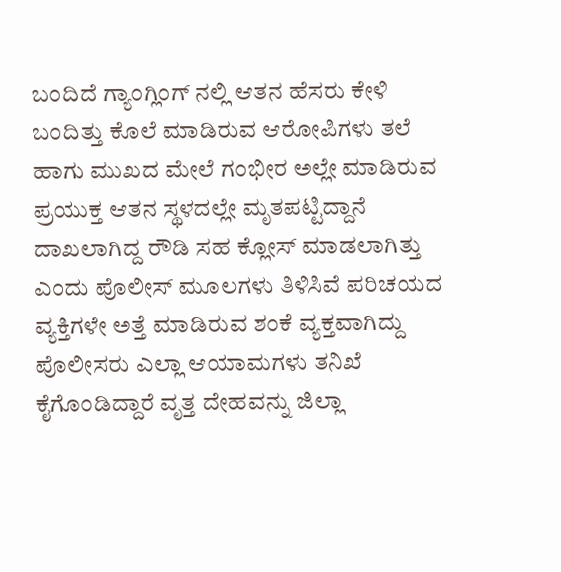ಬಂದಿದೆ ಗ್ಯಾಂಗ್ಲಿಂಗ್ ನಲ್ಲಿ ಆತನ ಹೆಸರು ಕೇಳಿ ಬಂದಿತ್ತು ಕೊಲೆ ಮಾಡಿರುವ ಆರೋಪಿಗಳು ತಲೆ ಹಾಗು ಮುಖದ ಮೇಲೆ ಗಂಭೀರ ಅಲ್ಲೇ ಮಾಡಿರುವ ಪ್ರಯುಕ್ತ ಆತನ ಸ್ಥಳದಲ್ಲೇ ಮೃತಪಟ್ಟಿದ್ದಾನೆ ದಾಖಲಾಗಿದ್ದ ರೌಡಿ ಸಹ ಕ್ಲೋಸ್ ಮಾಡಲಾಗಿತ್ತು ಎಂದು ಪೊಲೀಸ್ ಮೂಲಗಳು ತಿಳಿಸಿವೆ ಪರಿಚಯದ ವ್ಯಕ್ತಿಗಳೇ ಅತ್ತೆ ಮಾಡಿರುವ ಶಂಕೆ ವ್ಯಕ್ತವಾಗಿದ್ದು ಪೊಲೀಸರು ಎಲ್ಲಾ ಆಯಾಮಗಳು ತನಿಖೆ ಕೈಗೊಂಡಿದ್ದಾರೆ ವೃತ್ತ ದೇಹವನ್ನು ಜಿಲ್ಲಾ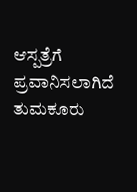ಆಸ್ಪತ್ರೆಗೆ ಪ್ರವಾನಿಸಲಾಗಿದೆ ತುಮಕೂರು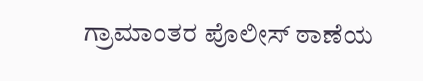ಗ್ರಾಮಾಂತರ ಪೊಲೀಸ್ ಠಾಣೆಯ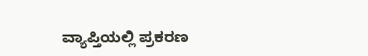ವ್ಯಾಪ್ತಿಯಲ್ಲಿ ಪ್ರಕರಣ